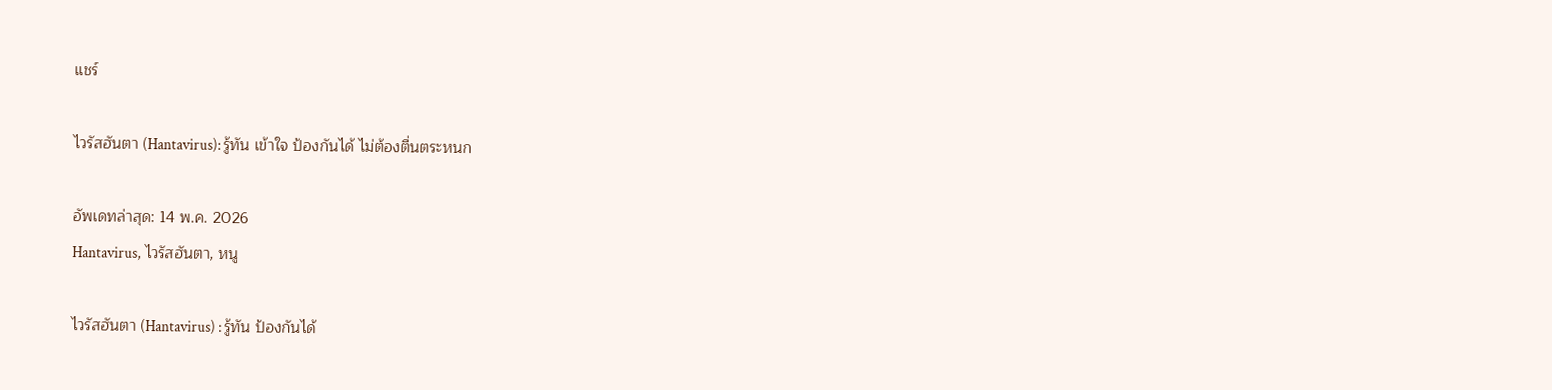แชร์

ไวรัสฮันตา (Hantavirus): รู้ทัน เข้าใจ ป้องกันได้ ไม่ต้องตื่นตระหนก

อัพเดทล่าสุด: 14 พ.ค. 2026
Hantavirus, ไวรัสฮันตา, หนู

ไวรัสฮันตา (Hantavirus) : รู้ทัน ป้องกันได้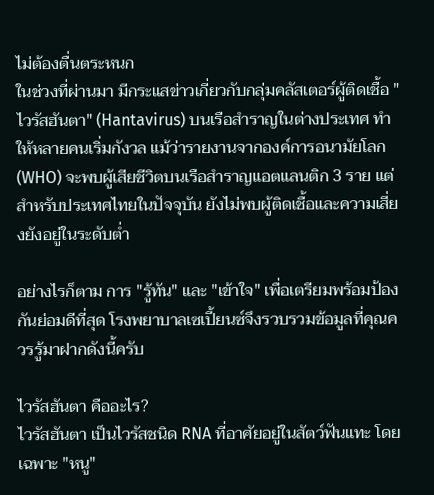ไม่ต้องตื่นตระหนก
ในช่วงที่ผ่านมา มีกระแสข่าวเกี่ยวกับกลุ่มคลัสเตอร์ผู้ติดเชื้อ "ไวรัสฮันตา" (Hantavirus) บนเรือสำราญในต่างประเทศ ทำให้หลายคนเริ่มกังวล แม้ว่ารายงานจากองค์การอนามัยโลก (WHO) จะพบผู้เสียชีวิตบนเรือสำราญแอตแลนติก 3 ราย แต่สำหรับประเทศไทยในปัจจุบัน ยังไม่พบผู้ติดเชื้อและความเสี่ยงยังอยู่ในระดับต่ำ

อย่างไรก็ตาม การ "รู้ทัน" และ "เข้าใจ" เพื่อเตรียมพร้อมป้องกันย่อมดีที่สุด โรงพยาบาลเซเปี้ยนซ์จึงรวบรวมข้อมูลที่คุณควรรู้มาฝากดังนี้ครับ

ไวรัสฮันตา คืออะไร?
ไวรัสฮันตา เป็นไวรัสชนิด RNA ที่อาศัยอยู่ในสัตว์ฟันแทะ โดยเฉพาะ "หนู"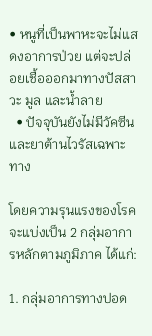• หนูที่เป็นพาหะจะไม่แสดงอาการป่วย แต่จะปล่อยเชื้อออกมาทางปัสสาวะ มูล และน้ำลาย
  • ปัจจุบันยังไม่มีวัคซีนและยาต้านไวรัสเฉพาะทาง

โดยความรุนแรงของโรคจะแบ่งเป็น 2 กลุ่มอาการหลักตามภูมิภาค ได้แก่:

1. กลุ่มอาการทางปอด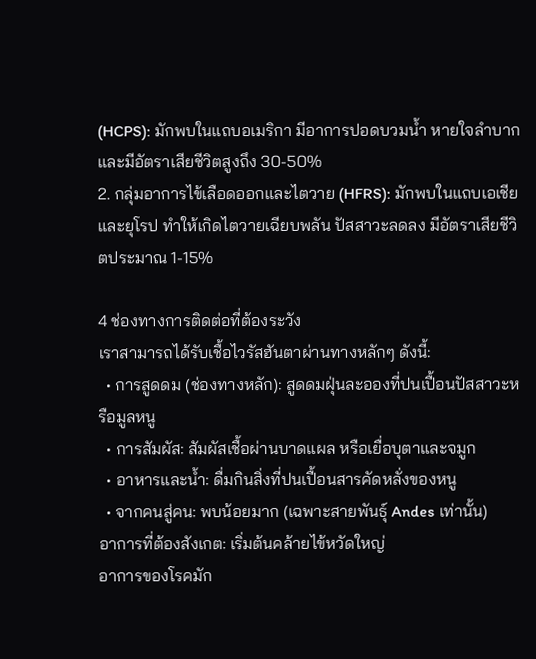(HCPS): มักพบในแถบอเมริกา มีอาการปอดบวมน้ำ หายใจลำบาก และมีอัตราเสียชีวิตสูงถึง 30-50%
2. กลุ่มอาการไข้เลือดออกและไตวาย (HFRS): มักพบในแถบเอเชียและยุโรป ทำให้เกิดไตวายเฉียบพลัน ปัสสาวะลดลง มีอัตราเสียชีวิตประมาณ 1-15%

4 ช่องทางการติดต่อที่ต้องระวัง
เราสามารถได้รับเชื้อไวรัสฮันตาผ่านทางหลักๆ ดังนี้:
  • การสูดดม (ช่องทางหลัก): สูดดมฝุ่นละอองที่ปนเปื้อนปัสสาวะหรือมูลหนู
  • การสัมผัส: สัมผัสเชื้อผ่านบาดแผล หรือเยื่อบุตาและจมูก
  • อาหารและน้ำ: ดื่มกินสิ่งที่ปนเปื้อนสารคัดหลั่งของหนู
  • จากคนสู่คน: พบน้อยมาก (เฉพาะสายพันธุ์ Andes เท่านั้น)
อาการที่ต้องสังเกต: เริ่มต้นคล้ายไข้หวัดใหญ่
อาการของโรคมัก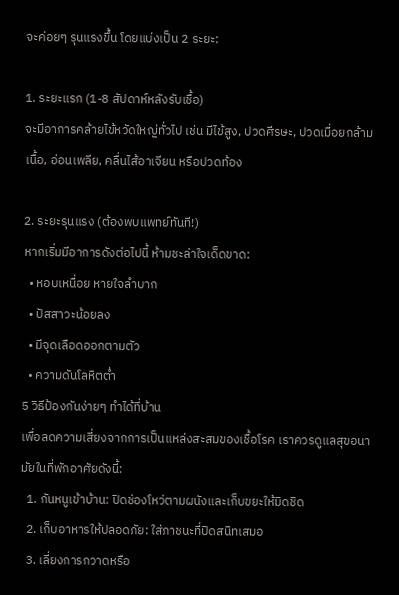จะค่อยๆ รุนแรงขึ้น โดยแบ่งเป็น 2 ระยะ:

1. ระยะแรก (1-8 สัปดาห์หลังรับเชื้อ)
จะมีอาการคล้ายไข้หวัดใหญ่ทั่วไป เช่น มีไข้สูง, ปวดศีรษะ, ปวดเมื่อยกล้ามเนื้อ, อ่อนเพลีย, คลื่นไส้อาเจียน หรือปวดท้อง

2. ระยะรุนแรง (ต้องพบแพทย์ทันที!)
หากเริ่มมีอาการดังต่อไปนี้ ห้ามชะล่าใจเด็ดขาด:
  • หอบเหนื่อย หายใจลำบาก
  • ปัสสาวะน้อยลง
  • มีจุดเลือดออกตามตัว
  • ความดันโลหิตต่ำ
5 วิธีป้องกันง่ายๆ ทำได้ที่บ้าน
เพื่อลดความเสี่ยงจากการเป็นแหล่งสะสมของเชื้อโรค เราควรดูแลสุขอนามัยในที่พักอาศัยดังนี้:
  1. กันหนูเข้าบ้าน: ปิดช่องโหว่ตามผนังและเก็บขยะให้มิดชิด
  2. เก็บอาหารให้ปลอดภัย: ใส่ภาชนะที่ปิดสนิทเสมอ
  3. เลี่ยงการกวาดหรือ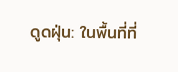ดูดฝุ่น: ในพื้นที่ที่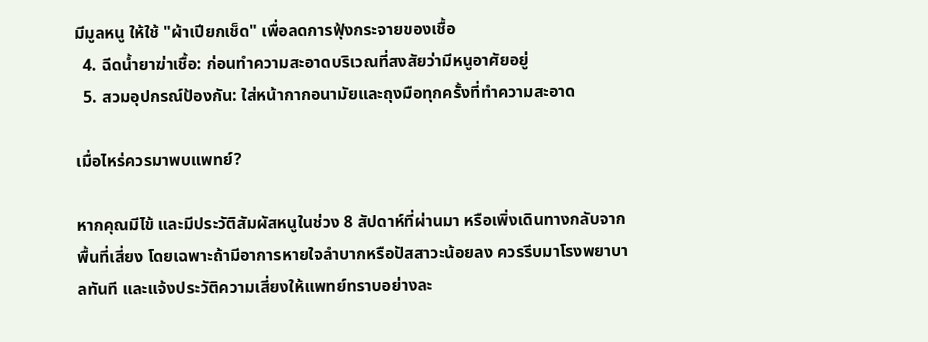มีมูลหนู ให้ใช้ "ผ้าเปียกเช็ด" เพื่อลดการฟุ้งกระจายของเชื้อ
  4. ฉีดน้ำยาฆ่าเชื้อ: ก่อนทำความสะอาดบริเวณที่สงสัยว่ามีหนูอาศัยอยู่
  5. สวมอุปกรณ์ป้องกัน: ใส่หน้ากากอนามัยและถุงมือทุกครั้งที่ทำความสะอาด

เมื่อไหร่ควรมาพบแพทย์?

หากคุณมีไข้ และมีประวัติสัมผัสหนูในช่วง 8 สัปดาห์ที่ผ่านมา หรือเพิ่งเดินทางกลับจากพื้นที่เสี่ยง โดยเฉพาะถ้ามีอาการหายใจลำบากหรือปัสสาวะน้อยลง ควรรีบมาโรงพยาบาลทันที และแจ้งประวัติความเสี่ยงให้แพทย์ทราบอย่างละ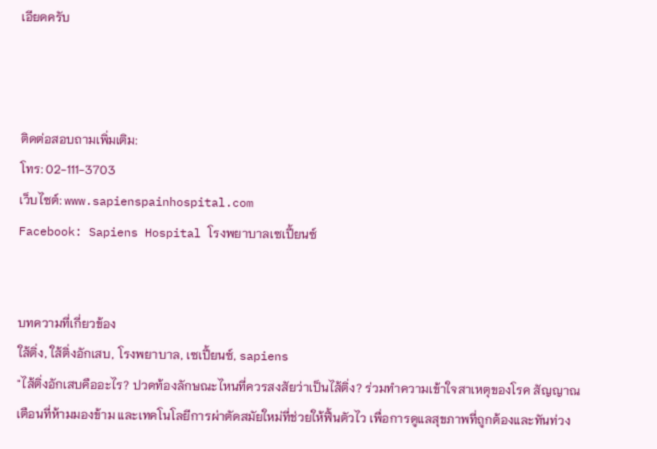เอียดครับ



ติดต่อสอบถามเพิ่มเติม:
โทร: 02-111-3703
เว็บไซต์: www.sapienspainhospital.com
Facebook: Sapiens Hospital โรงพยาบาลเซเปี้ยนซ์


บทความที่เกี่ยวข้อง
ใส้ติ่ง, ใส้ติ่งอักเสบ, โรงพยาบาล, เซเปี้ยนซ์, sapiens
"ไส้ติ่งอักเสบคืออะไร? ปวดท้องลักษณะไหนที่ควรสงสัยว่าเป็นไส้ติ่ง? ร่วมทำความเข้าใจสาเหตุของโรค สัญญาณเตือนที่ห้ามมองข้าม และเทคโนโลยีการผ่าตัดสมัยใหม่ที่ช่วยให้ฟื้นตัวไว เพื่อการดูแลสุขภาพที่ถูกต้องและทันท่วง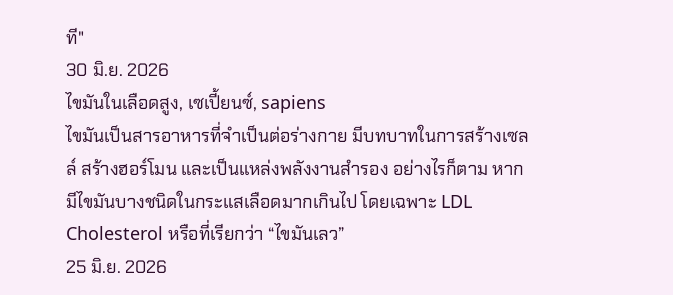ที"
30 มิ.ย. 2026
ไขมันในเลือดสูง, เซเปี้ยนซ์, sapiens
ไขมันเป็นสารอาหารที่จำเป็นต่อร่างกาย มีบทบาทในการสร้างเซลล์ สร้างฮอร์โมน และเป็นแหล่งพลังงานสำรอง อย่างไรก็ตาม หากมีไขมันบางชนิดในกระแสเลือดมากเกินไป โดยเฉพาะ LDL Cholesterol หรือที่เรียกว่า “ไขมันเลว”
25 มิ.ย. 2026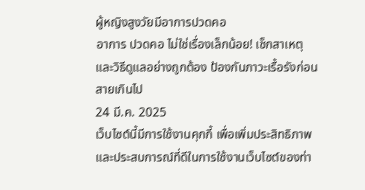ผู้หญิงสูงวัยมีอาการปวดคอ
อาการ ปวดคอ ไม่ใช่เรื่องเล็กน้อย! เช็กสาเหตุและวิธีดูแลอย่างถูกต้อง ป้องกันภาวะเรื้อรังก่อนสายเกินไป
24 มี.ค. 2025
เว็บไซต์นี้มีการใช้งานคุกกี้ เพื่อเพิ่มประสิทธิภาพและประสบการณ์ที่ดีในการใช้งานเว็บไซต์ของท่า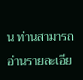น ท่านสามารถอ่านรายละเอีย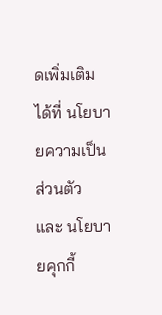ดเพิ่มเติมได้ที่ นโยบายความเป็นส่วนตัว และ นโยบายคุกกี้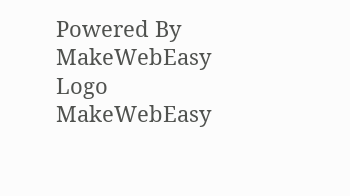Powered By MakeWebEasy Logo MakeWebEasy